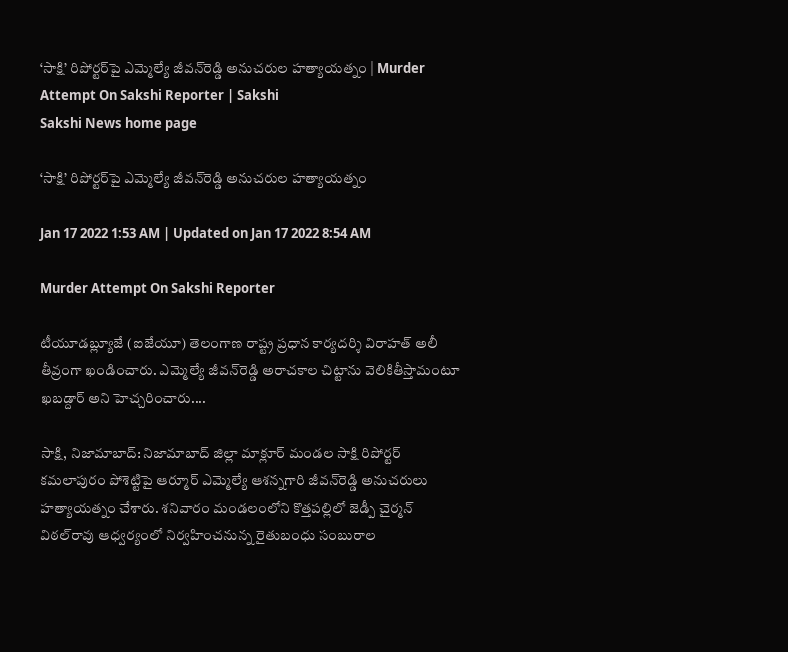‘సాక్షి’ రిపోర్టర్‌పై ఎమ్మెల్యే జీవన్‌రెడ్డి అనుచరుల హత్యాయత్నం | Murder Attempt On Sakshi Reporter | Sakshi
Sakshi News home page

‘సాక్షి’ రిపోర్టర్‌పై ఎమ్మెల్యే జీవన్‌రెడ్డి అనుచరుల హత్యాయత్నం

Jan 17 2022 1:53 AM | Updated on Jan 17 2022 8:54 AM

Murder Attempt On Sakshi Reporter

టీయూడబ్ల్యూజే (ఐజేయూ) తెలంగాణ రాష్ట్ర ప్రధాన కార్యదర్శి విరాహత్‌ అలీ తీవ్రంగా ఖండించారు. ఎమ్మెల్యే జీవన్‌రెడ్డి అరాచకాల చిట్టాను వెలికితీస్తామంటూ ఖబడ్దార్‌ అని హెచ్చరించారు....

సాక్షి, నిజామాబాద్‌: నిజామాబాద్‌ జిల్లా మాక్లూర్‌ మండల సాక్షి రిపోర్టర్‌ కమలాపురం పోశెట్టిపై ఆర్మూర్‌ ఎమ్మెల్యే ఆశన్నగారి జీవన్‌రెడ్డి అనుచరులు హత్యాయత్నం చేశారు. శనివారం మండలంలోని కొత్తపల్లిలో జెడ్పీ చైర్మన్‌ విఠల్‌రావు ఆధ్వర్యంలో నిర్వహించనున్న రైతుబంధు సంబురాల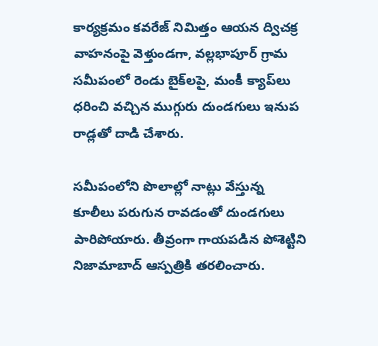కార్యక్రమం కవరేజ్‌ నిమిత్తం ఆయన ద్విచక్ర వాహనంపై వెళ్తుండగా, వల్లభాపూర్‌ గ్రామ సమీపంలో రెండు బైక్‌లపై, మంకీ క్యాప్‌లు ధరించి వచ్చిన ముగ్గురు దుండగులు ఇనుప రాడ్లతో దాడి చేశారు.

సమీపంలోని పొలాల్లో నాట్లు వేస్తున్న కూలీలు పరుగున రావడంతో దుండగులు పారిపోయారు. తీవ్రంగా గాయపడిన పోశెట్టిని నిజామాబాద్‌ ఆస్పత్రికి తరలించారు.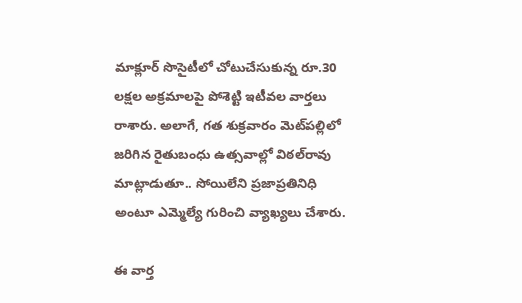మాక్లూర్‌ సొసైటీలో చోటుచేసుకున్న రూ.30 లక్షల అక్రమాలపై పోశెట్టి ఇటీవల వార్తలు రాశారు. అలాగే, గత శుక్రవారం మెట్‌పల్లిలో జరిగిన రైతుబంధు ఉత్సవాల్లో విఠల్‌రావు మాట్లాడుతూ.. సోయిలేని ప్రజాప్రతినిధి అంటూ ఎమ్మెల్యే గురించి వ్యాఖ్యలు చేశారు.

ఈ వార్త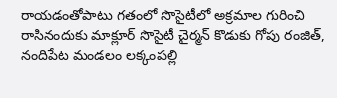రాయడంతోపాటు గతంలో సొసైటీలో అక్రమాల గురించి రాసినందుకు మాక్లూర్‌ సొసైటీ చైర్మన్‌ కొడుకు గోపు రంజిత్, నందిపేట మండలం లక్కంపల్లి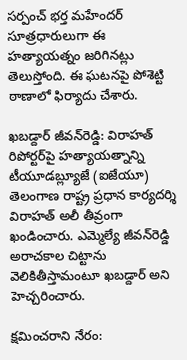సర్పంచ్‌ భర్త మహేందర్‌ సూత్రధారులుగా ఈ హత్యాయత్నం జరిగినట్లు తెలుస్తోంది. ఈ ఘటనపై పోశెట్టి ఠాణాలో ఫిర్యాదు చేశారు.

ఖబడ్దార్‌ జీవన్‌రెడ్డి: విరాహత్‌
రిపోర్టర్‌పై హత్యాయత్నాన్ని టీయూడబ్ల్యూజే (ఐజేయూ) తెలంగాణ రాష్ట్ర ప్రధాన కార్యదర్శి విరాహత్‌ అలీ తీవ్రంగా ఖండించారు. ఎమ్మెల్యే జీవన్‌రెడ్డి అరాచకాల చిట్టాను వెలికితీస్తామంటూ ఖబడ్దార్‌ అని హెచ్చరించారు.

క్షమించరాని నేరం: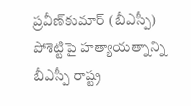ప్రవీణ్‌కుమార్‌ (బీఎస్పీ)
పోశెట్టిపై హత్యాయత్నాన్ని బీఎస్పీ రాష్ట్ర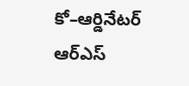కో–ఆర్డినేటర్‌ ఆర్‌ఎస్‌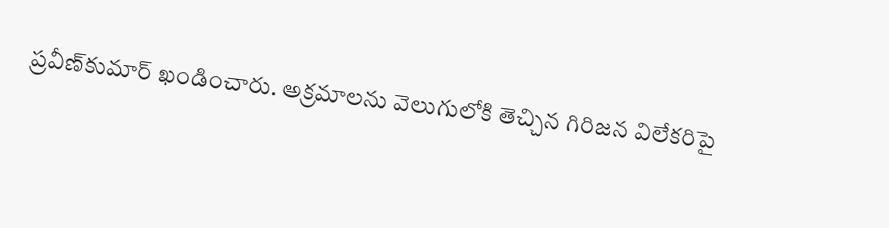ప్రవీణ్‌కుమార్‌ ఖండించారు. అక్రమాలను వెలుగులోకి తెచ్చిన గిరిజన విలేకరిపై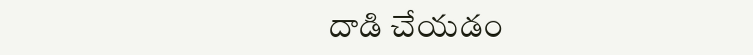దాడి చేయడం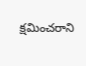క్షమించరాని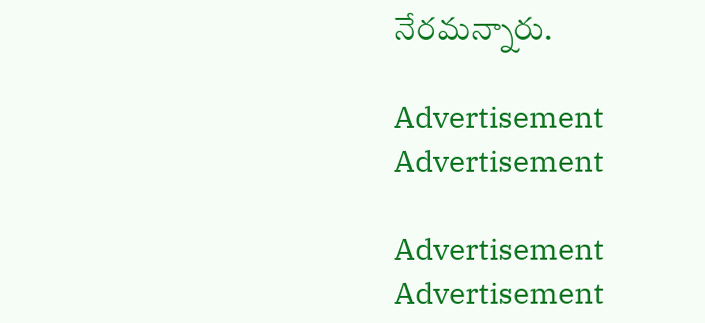నేరమన్నారు.

Advertisement
Advertisement

Advertisement
Advertisement